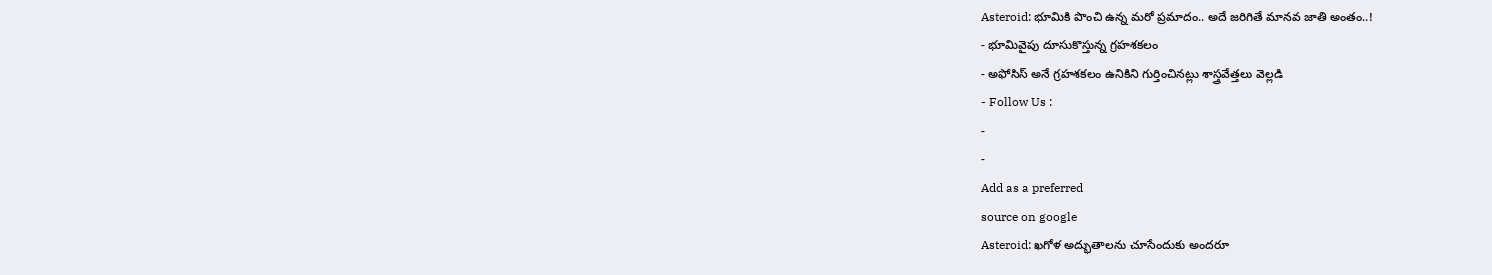Asteroid: భూమికి పొంచి ఉన్న మరో ప్రమాదం.. అదే జరిగితే మానవ జాతి అంతం..!
- భూమివైపు దూసుకొస్తున్న గ్రహశకలం
- అఫోసిస్ అనే గ్రహశకలం ఉనికిని గుర్తించినట్లు శాస్త్రవేత్తలు వెల్లడి
- Follow Us :
-
-
Add as a preferred
source on google
Asteroid: ఖగోళ అద్భుతాలను చూసేందుకు అందరూ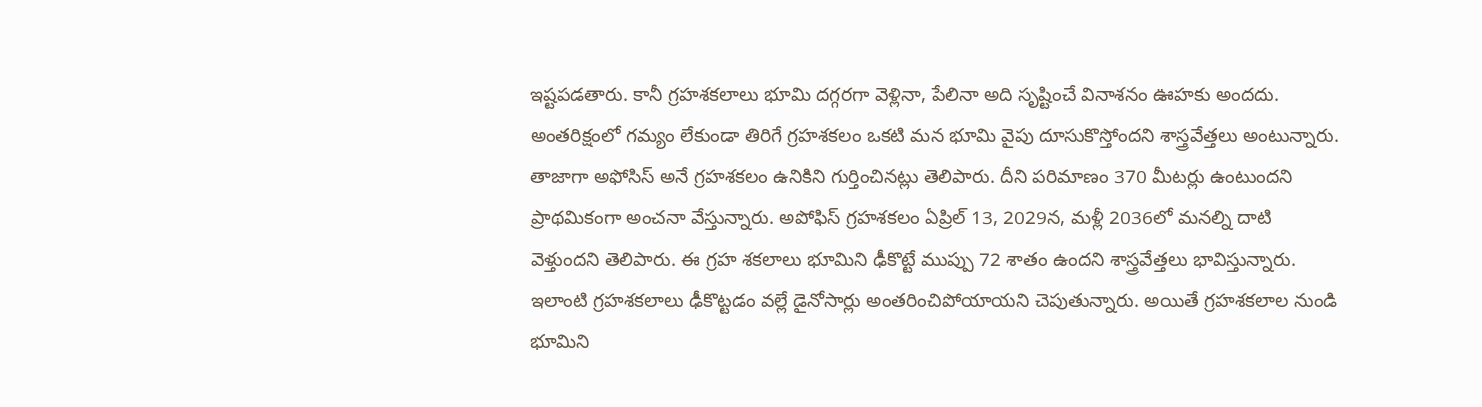ఇష్టపడతారు. కానీ గ్రహశకలాలు భూమి దగ్గరగా వెళ్లినా, పేలినా అది సృష్టించే వినాశనం ఊహకు అందదు. అంతరిక్షంలో గమ్యం లేకుండా తిరిగే గ్రహశకలం ఒకటి మన భూమి వైపు దూసుకొస్తోందని శాస్త్రవేత్తలు అంటున్నారు. తాజాగా అఫోసిస్ అనే గ్రహశకలం ఉనికిని గుర్తించినట్లు తెలిపారు. దీని పరిమాణం 370 మీటర్లు ఉంటుందని ప్రాథమికంగా అంచనా వేస్తున్నారు. అపోఫిస్ గ్రహశకలం ఏప్రిల్ 13, 2029న, మళ్లీ 2036లో మనల్ని దాటి వెళ్తుందని తెలిపారు. ఈ గ్రహ శకలాలు భూమిని ఢీకొట్టే ముప్పు 72 శాతం ఉందని శాస్త్రవేత్తలు భావిస్తున్నారు. ఇలాంటి గ్రహశకలాలు ఢీకొట్టడం వల్లే డైనోసార్లు అంతరించిపోయాయని చెపుతున్నారు. అయితే గ్రహశకలాల నుండి భూమిని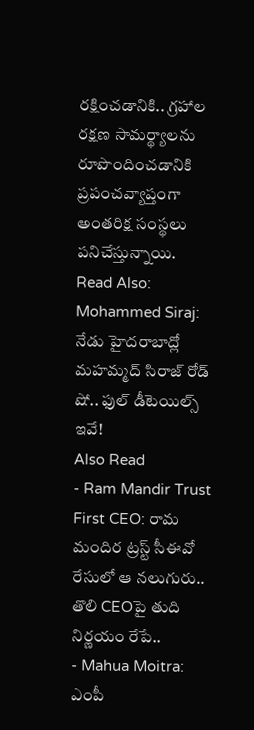రక్షించడానికి.. గ్రహాల రక్షణ సామర్థ్యాలను రూపొందించడానికి ప్రపంచవ్యాప్తంగా అంతరిక్ష సంస్థలు పనిచేస్తున్నాయి.
Read Also: Mohammed Siraj: నేడు హైదరాబాద్లో మహమ్మద్ సిరాజ్ రోడ్ షో.. ఫుల్ డీటెయిల్స్ ఇవే!
Also Read
- Ram Mandir Trust First CEO: రామ మందిర ట్రస్ట్ సీఈవో రేసులో ఆ నలుగురు.. తొలి CEOపై తుది నిర్ణయం రేపే..
- Mahua Moitra: ఎంపీ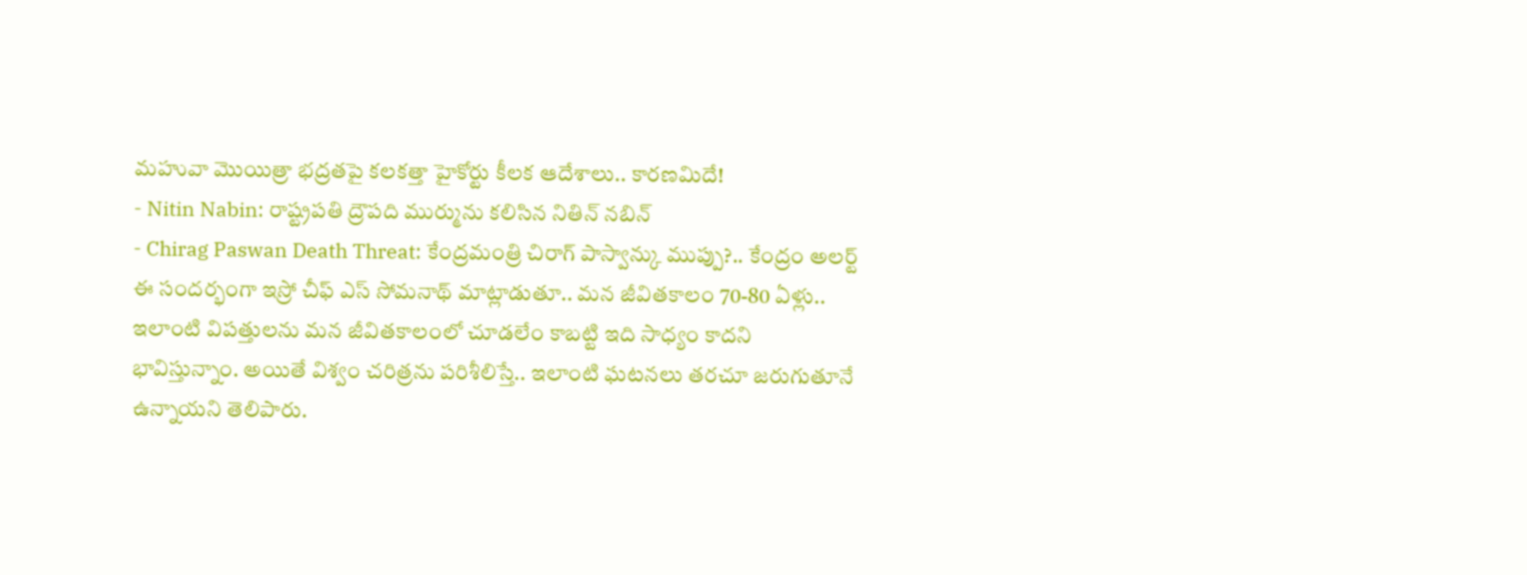మహువా మొయిత్రా భద్రతపై కలకత్తా హైకోర్టు కీలక ఆదేశాలు.. కారణమిదే!
- Nitin Nabin: రాష్ట్రపతి ద్రౌపది ముర్మును కలిసిన నితిన్ నబిన్
- Chirag Paswan Death Threat: కేంద్రమంత్రి చిరాగ్ పాస్వాన్కు ముప్పు?.. కేంద్రం అలర్ట్
ఈ సందర్భంగా ఇస్రో చీఫ్ ఎస్ సోమనాథ్ మాట్లాడుతూ.. మన జీవితకాలం 70-80 ఏళ్లు.. ఇలాంటి విపత్తులను మన జీవితకాలంలో చూడలేం కాబట్టి ఇది సాధ్యం కాదని భావిస్తున్నాం. అయితే విశ్వం చరిత్రను పరిశీలిస్తే.. ఇలాంటి ఘటనలు తరచూ జరుగుతూనే ఉన్నాయని తెలిపారు.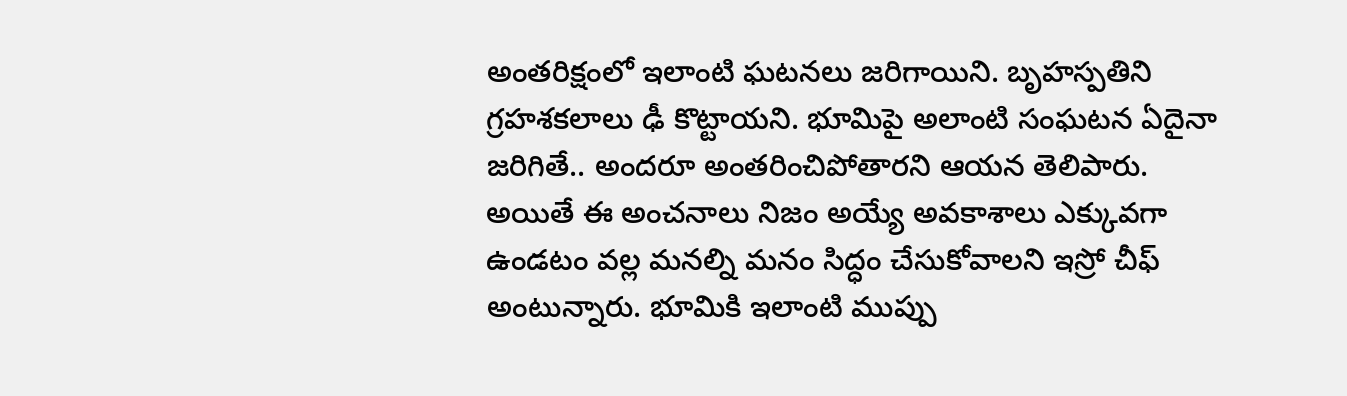అంతరిక్షంలో ఇలాంటి ఘటనలు జరిగాయిని. బృహస్పతిని గ్రహశకలాలు ఢీ కొట్టాయని. భూమిపై అలాంటి సంఘటన ఏదైనా జరిగితే.. అందరూ అంతరించిపోతారని ఆయన తెలిపారు. అయితే ఈ అంచనాలు నిజం అయ్యే అవకాశాలు ఎక్కువగా ఉండటం వల్ల మనల్ని మనం సిద్ధం చేసుకోవాలని ఇస్రో చీఫ్ అంటున్నారు. భూమికి ఇలాంటి ముప్పు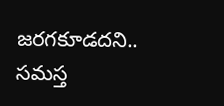జరగకూడదని.. సమస్త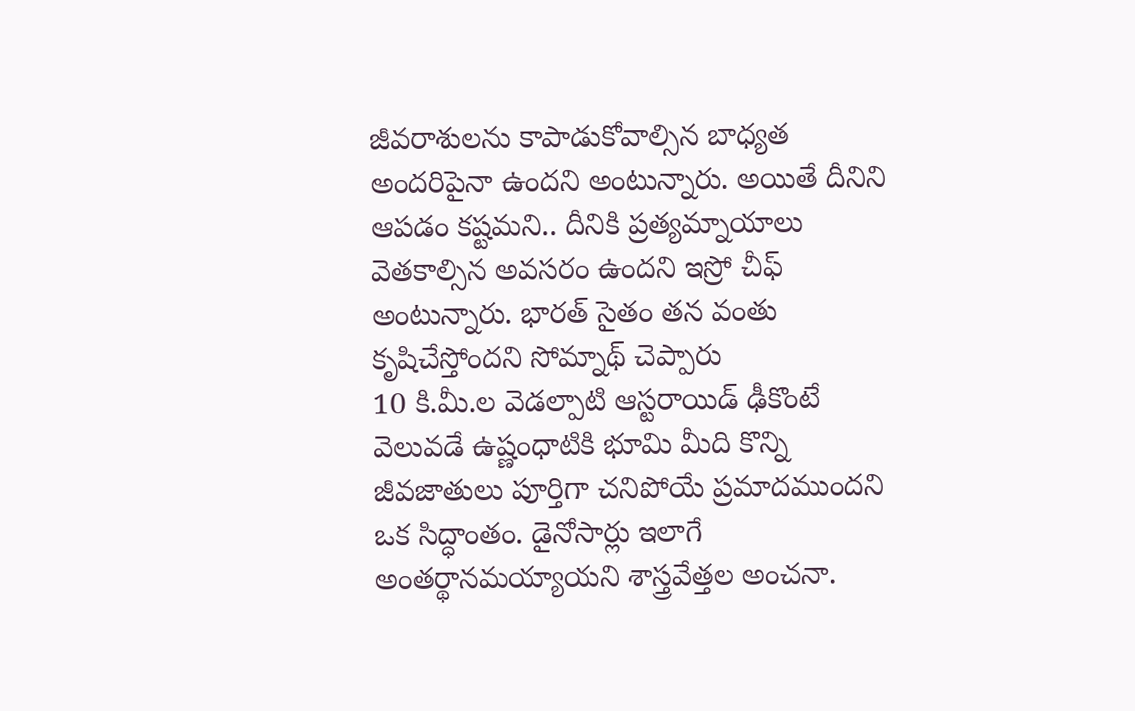జీవరాశులను కాపాడుకోవాల్సిన బాధ్యత అందరిపైనా ఉందని అంటున్నారు. అయితే దీనిని ఆపడం కష్టమని.. దీనికి ప్రత్యమ్నాయాలు వెతకాల్సిన అవసరం ఉందని ఇస్రో చీఫ్ అంటున్నారు. భారత్ సైతం తన వంతు కృషిచేస్తోందని సోమ్నాథ్ చెప్పారు
10 కి.మీ.ల వెడల్పాటి ఆస్టరాయిడ్ ఢీకొంటే వెలువడే ఉష్ణంధాటికి భూమి మీది కొన్ని జీవజాతులు పూర్తిగా చనిపోయే ప్రమాదముందని ఒక సిద్ధాంతం. డైనోసార్లు ఇలాగే అంతర్థానమయ్యాయని శాస్త్రవేత్తల అంచనా.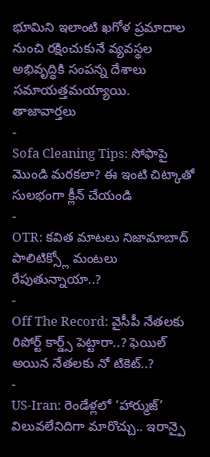భూమిని ఇలాంటి ఖగోళ ప్రమాదాల నుంచి రక్షించుకునే వ్యవస్థల అభివృద్ధికి సంపన్న దేశాలు సమాయత్తమయ్యాయి.
తాజావార్తలు
-
Sofa Cleaning Tips: సోఫాపై మొండి మరకలా? ఈ ఇంటి చిట్కాతో సులభంగా క్లీన్ చేయండి
-
OTR: కవిత మాటలు నిజామాబాద్ పాలిటిక్స్లో మంటలు రేపుతున్నాయా..?
-
Off The Record: వైసీపీ నేతలకు రిపోర్ట్ కార్డ్స్ పెట్టారా..? ఫెయిల్ అయిన నేతలకు నో టికెట్..?
-
US-Iran: రెండేళ్లలో ‘హార్ముజ్’ విలువలేనిదిగా మారొచ్చు.. ఇరాన్పై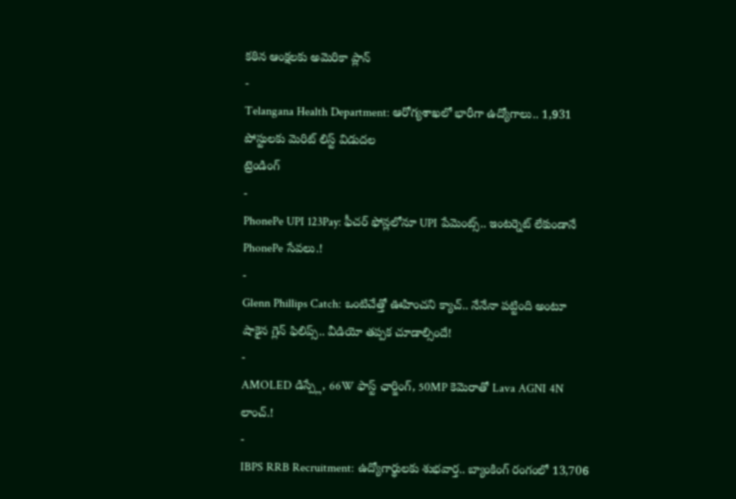కఠిన ఆంక్షలకు అమెరికా ప్లాన్
-
Telangana Health Department: ఆరోగ్యశాఖలో భారీగా ఉద్యోగాలు.. 1,931 పోస్టులకు మెరిట్ లిస్ట్ విడుదల
ట్రెండింగ్
-
PhonePe UPI 123Pay: ఫీచర్ ఫోన్లలోనూ UPI పేమెంట్స్.. ఇంటర్నెట్ లేకుండానే PhonePe సేవలు.!
-
Glenn Phillips Catch: ఒంటిచేత్తో ఊహించని క్యాచ్.. నేనేనా పట్టింది అంటూ షాకైన గ్లెన్ ఫిలిప్స్.. వీడియో తప్పక చూడాల్సిందే!
-
AMOLED డిస్ప్లే, 66W ఫాస్ట్ ఛార్జింగ్, 50MP కెమెరాతో Lava AGNI 4N లాంచ్.!
-
IBPS RRB Recruitment: ఉద్యోగార్థులకు శుభవార్త.. బ్యాంకింగ్ రంగంలో 13,706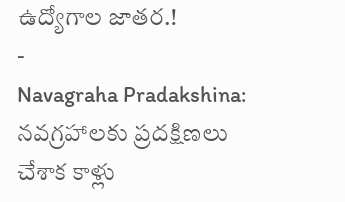ఉద్యోగాల జాతర.!
-
Navagraha Pradakshina: నవగ్రహాలకు ప్రదక్షిణలు చేశాక కాళ్లు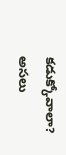కడుక్కోవాలా? అసలు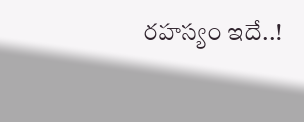రహస్యం ఇదే..!